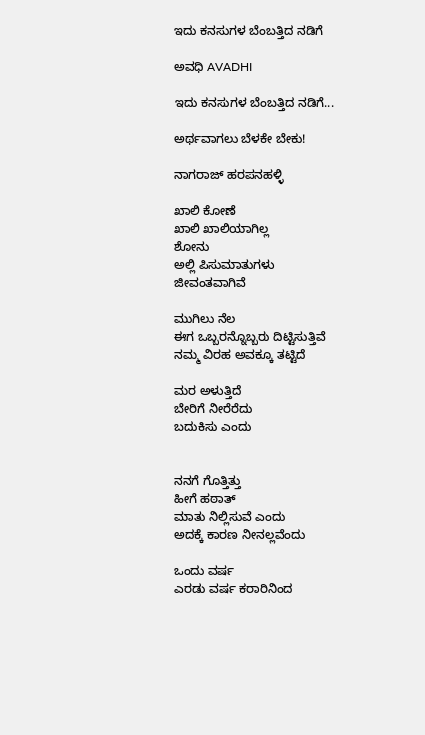ಇದು ಕನಸುಗಳ ಬೆಂಬತ್ತಿದ ನಡಿಗೆ‍

ಅವಧಿ AVADHI

ಇದು ಕನಸುಗಳ ಬೆಂಬತ್ತಿದ ನಡಿಗೆ...

ಅರ್ಥವಾಗಲು ಬೆಳಕೇ ಬೇಕು!

ನಾಗರಾಜ್ ಹರಪನಹಳ್ಳಿ

ಖಾಲಿ‌ ಕೋಣೆ
ಖಾಲಿ ಖಾಲಿಯಾಗಿಲ್ಲ
ಶೋನು
ಅಲ್ಲಿ ಪಿಸುಮಾತುಗಳು
ಜೀವಂತವಾಗಿವೆ

ಮುಗಿಲು ನೆಲ
ಈಗ ಒಬ್ಬರನ್ನೊಬ್ಬರು ದಿಟ್ಟಿಸುತ್ತಿವೆ
ನಮ್ಮ ವಿರಹ ಅವಕ್ಕೂ ತಟ್ಟಿದೆ

ಮರ ಅಳುತ್ತಿದೆ
ಬೇರಿಗೆ ನೀರೆರೆದು
ಬದುಕಿಸು ಎಂದು


ನನಗೆ ಗೊತ್ತಿತ್ತು
ಹೀಗೆ ಹಠಾತ್
ಮಾತು ನಿಲ್ಲಿಸುವೆ ಎಂದು
ಅದಕ್ಕೆ ಕಾರಣ ನೀನಲ್ಲವೆಂದು

ಒಂದು ವರ್ಷ
ಎರಡು ವರ್ಷ ಕರಾರಿನಿಂದ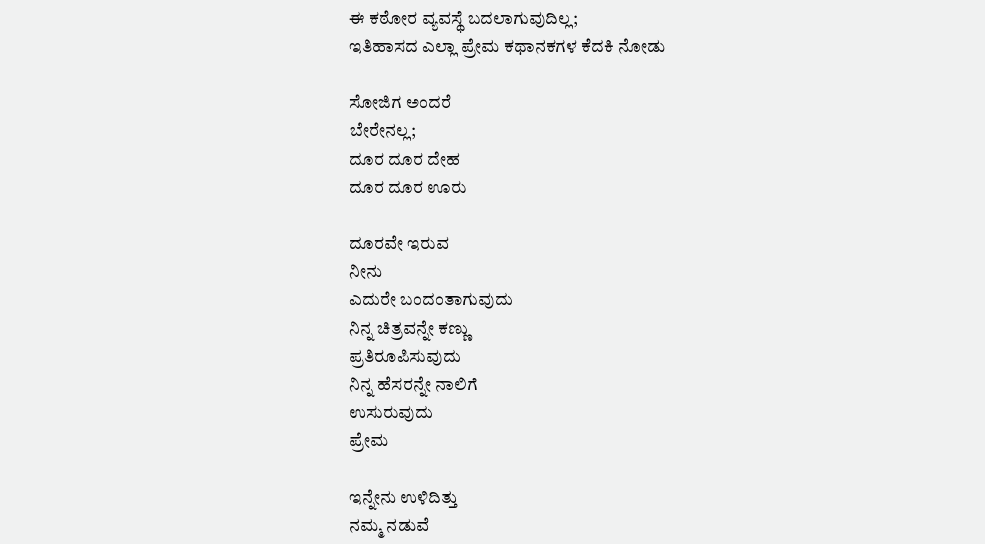ಈ ಕಠೋರ ವ್ಯವಸ್ಥೆ ಬದಲಾಗುವುದಿಲ್ಲ;
ಇತಿಹಾಸದ ಎಲ್ಲಾ ಪ್ರೇಮ ಕಥಾನಕಗಳ ಕೆದಕಿ ನೋಡು‌

ಸೋಜಿಗ ಅಂದರೆ
ಬೇರೇನಲ್ಲ;
ದೂರ ದೂರ ದೇಹ
ದೂರ ದೂರ ಊರು

ದೂರವೇ ಇರುವ
ನೀನು
ಎದುರೇ ಬಂದಂತಾಗುವುದು
ನಿನ್ನ ಚಿತ್ರವನ್ನೇ ಕಣ್ಣು
ಪ್ರತಿರೂಪಿಸುವುದು
ನಿನ್ನ ಹೆಸರನ್ನೇ ನಾಲಿಗೆ
ಉಸುರುವುದು
ಪ್ರೇಮ

ಇನ್ನೇನು ಉಳಿದಿತ್ತು
ನಮ್ಮ ನಡುವೆ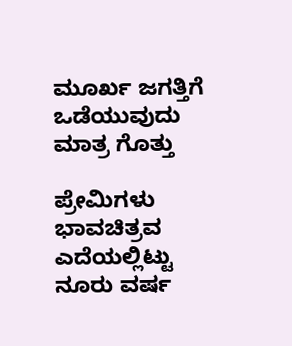ಮೂರ್ಖ ಜಗತ್ತಿಗೆ
ಒಡೆಯುವುದು ಮಾತ್ರ ಗೊತ್ತು

ಪ್ರೇಮಿಗಳು
ಭಾವಚಿತ್ರವ ಎದೆಯಲ್ಲಿಟ್ಟು
ನೂರು ವರ್ಷ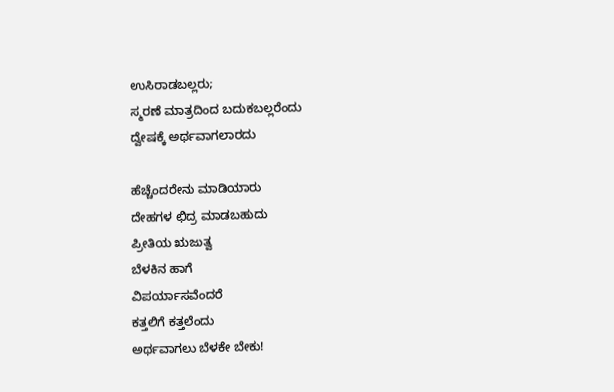ಉಸಿರಾಡಬಲ್ಲರು;
ಸ್ಮರಣೆ ಮಾತ್ರದಿಂದ ಬದುಕಬಲ್ಲರೆಂದು
ದ್ವೇಷಕ್ಕೆ ಅರ್ಥವಾಗಲಾರದು

ಹೆಚ್ಚೆಂದರೇನು ಮಾಡಿಯಾರು
ದೇಹಗಳ ಛಿದ್ರ ಮಾಡಬಹುದು
ಪ್ರೀತಿಯ ಋಜುತ್ವ
ಬೆಳಕಿನ ಹಾಗೆ
ವಿಪರ್ಯಾಸವೆಂದರೆ
ಕತ್ತಲಿಗೆ ಕತ್ತಲೆಂದು
ಅರ್ಥವಾಗಲು ಬೆಳಕೇ ಬೇಕು!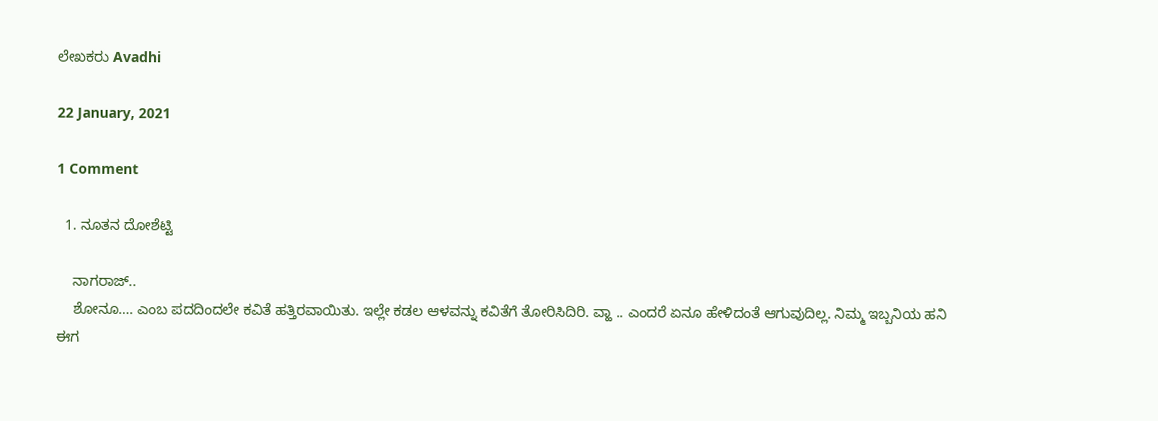ಲೇಖಕರು Avadhi

22 January, 2021

1 Comment

  1. ನೂತನ ದೋಶೆಟ್ಟಿ

    ನಾಗರಾಜ್..
    ಶೋನೂ…. ಎಂಬ ಪದದಿಂದಲೇ ಕವಿತೆ ಹತ್ತಿರವಾಯಿತು. ಇಲ್ಲೇ ಕಡಲ ಆಳವನ್ನು ಕವಿತೆಗೆ ತೋರಿಸಿದಿರಿ. ವ್ಹಾ .. ಎಂದರೆ ಏನೂ ಹೇಳಿದಂತೆ ಆಗುವುದಿಲ್ಲ. ನಿಮ್ಮ ಇಬ್ಬನಿಯ ಹನಿ ಈಗ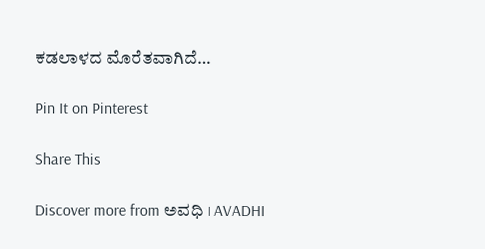ಕಡಲಾಳದ ಮೊರೆತವಾಗಿದೆ…

Pin It on Pinterest

Share This

Discover more from ಅವಧಿ । AVADHI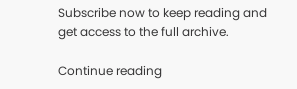Subscribe now to keep reading and get access to the full archive.

Continue reading